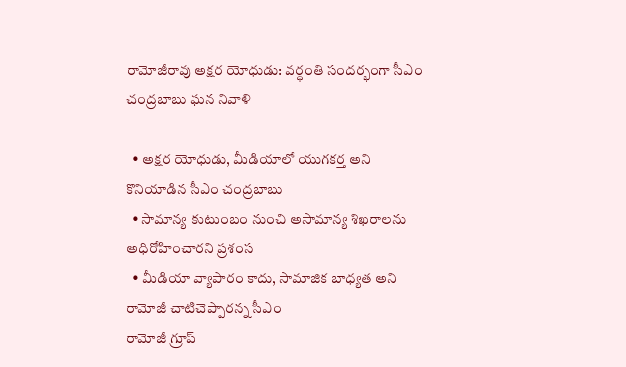రామోజీరావు అక్షర యోధుడు: వర్ధంతి సందర్భంగా సీఎం చంద్రబాబు ఘన నివాళి

  • అక్షర యోధుడు, మీడియాలో యుగకర్త అని కొనియాడిన సీఎం చంద్ర‌బాబు
  • సామాన్య కుటుంబం నుంచి అసామాన్య శిఖరాలను అధిరోహించారని ప్ర‌శంస‌
  • మీడియా వ్యాపారం కాదు, సామాజిక బాధ్యత అని రామోజీ చాటిచెప్పారన్న సీఎం
రామోజీ గ్రూప్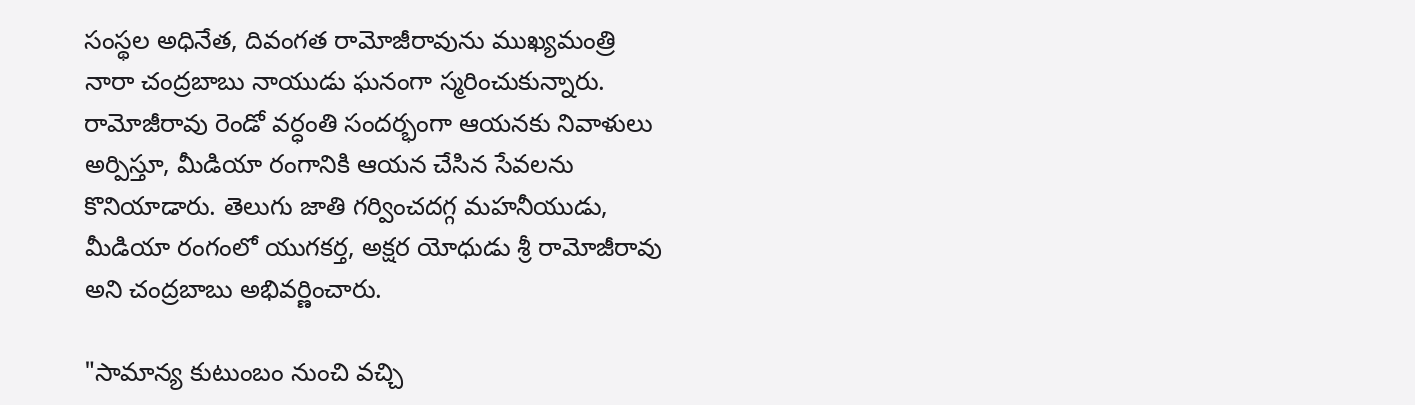సంస్థల అధినేత, దివంగత రామోజీరావును ముఖ్యమంత్రి నారా చంద్రబాబు నాయుడు ఘనంగా స్మరించుకున్నారు. రామోజీరావు రెండో వర్ధంతి సందర్భంగా ఆయనకు నివాళులు అర్పిస్తూ, మీడియా రంగానికి ఆయన చేసిన సేవలను కొనియాడారు. తెలుగు జాతి గర్వించదగ్గ మహనీయుడు, మీడియా రంగంలో యుగకర్త, అక్షర యోధుడు శ్రీ రామోజీరావు అని చంద్రబాబు అభివర్ణించారు.

"సామాన్య కుటుంబం నుంచి వచ్చి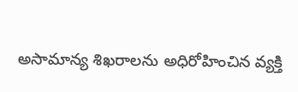అసామాన్య శిఖరాలను అధిరోహించిన వ్యక్తి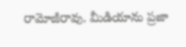రామోజీరావు. మీడియాను ప్రజా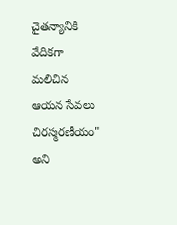చైతన్యానికి వేదికగా మలిచిన ఆయన సేవలు చిరస్మరణీయం" అని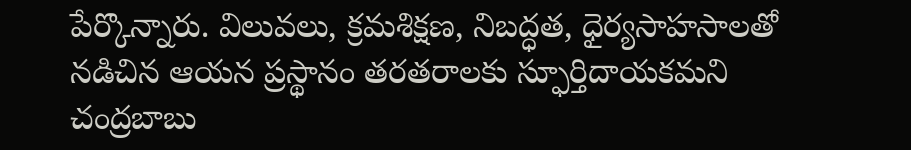పేర్కొన్నారు. విలువలు, క్రమశిక్షణ, నిబద్ధత, ధైర్యసాహసాలతో నడిచిన ఆయన ప్రస్థానం తరతరాలకు స్ఫూర్తిదాయకమని చంద్రబాబు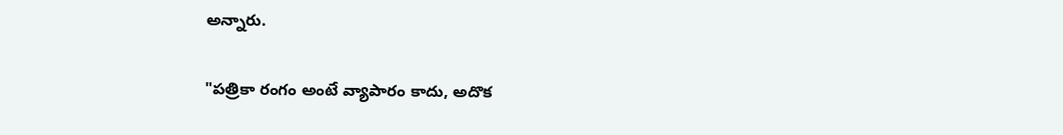అన్నారు.

"పత్రికా రంగం అంటే వ్యాపారం కాదు, అదొక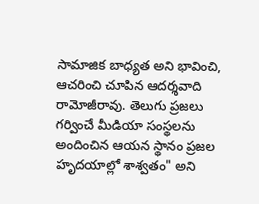సామాజిక బాధ్యత అని భావించి, ఆచరించి చూపిన ఆదర్శవాది రామోజీరావు. తెలుగు ప్రజలు గర్వించే మీడియా సంస్థలను అందించిన ఆయన స్థానం ప్రజల హృదయాల్లో శాశ్వతం" అని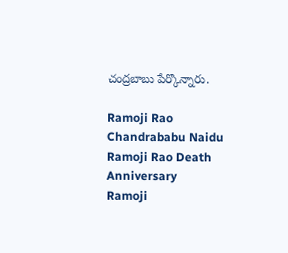చంద్రబాబు పేర్కొన్నారు.

Ramoji Rao
Chandrababu Naidu
Ramoji Rao Death Anniversary
Ramoji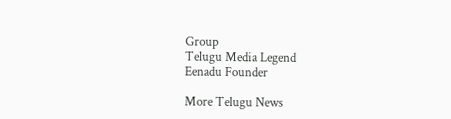Group
Telugu Media Legend
Eenadu Founder

More Telugu News